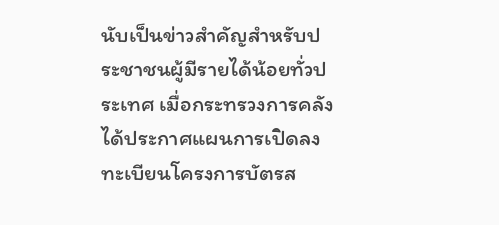นับเป็นข่าวสำคัญสำหรับประชาชนผู้มีรายได้น้อยทั่วประเทศ เมื่อกระทรวงการคลังได้ประกาศแผนการเปิดลงทะเบียนโครงการบัตรส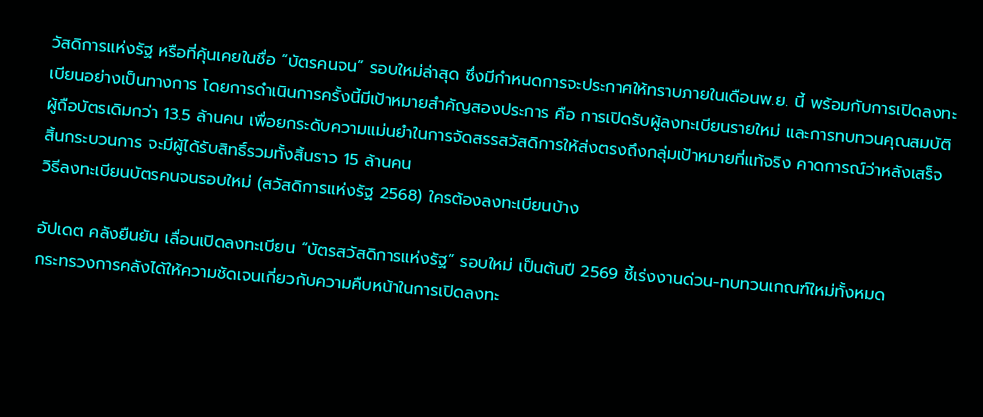วัสดิการแห่งรัฐ หรือที่คุ้นเคยในชื่อ “บัตรคนจน” รอบใหม่ล่าสุด ซึ่งมีกำหนดการจะประกาศให้ทราบภายในเดือนพ.ย. นี้ พร้อมกับการเปิดลงทะเบียนอย่างเป็นทางการ โดยการดำเนินการครั้งนี้มีเป้าหมายสำคัญสองประการ คือ การเปิดรับผู้ลงทะเบียนรายใหม่ และการทบทวนคุณสมบัติผู้ถือบัตรเดิมกว่า 13.5 ล้านคน เพื่อยกระดับความแม่นยำในการจัดสรรสวัสดิการให้ส่งตรงถึงกลุ่มเป้าหมายที่แท้จริง คาดการณ์ว่าหลังเสร็จสิ้นกระบวนการ จะมีผู้ได้รับสิทธิ์รวมทั้งสิ้นราว 15 ล้านคน
วิธีลงทะเบียนบัตรคนจนรอบใหม่ (สวัสดิการแห่งรัฐ 2568) ใครต้องลงทะเบียนบ้าง

อัปเดต คลังยืนยัน เลื่อนเปิดลงทะเบียน “บัตรสวัสดิการแห่งรัฐ” รอบใหม่ เป็นต้นปี 2569 ชี้เร่งงานด่วน-ทบทวนเกณฑ์ใหม่ทั้งหมด
กระทรวงการคลังได้ให้ความชัดเจนเกี่ยวกับความคืบหน้าในการเปิดลงทะ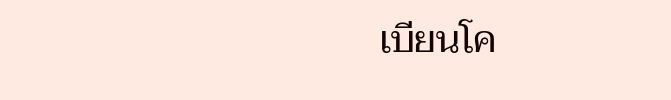เบียนโค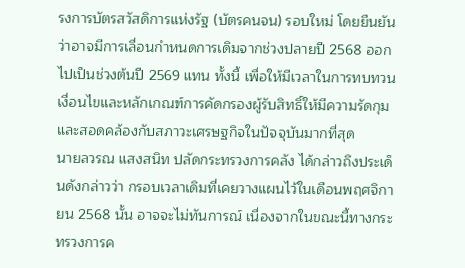รงการบัตรสวัสดิการแห่งรัฐ (บัตรคนจน) รอบใหม่ โดยยืนยันว่าอาจมีการเลื่อนกำหนดการเดิมจากช่วงปลายปี 2568 ออกไปเป็นช่วงต้นปี 2569 แทน ทั้งนี้ เพื่อให้มีเวลาในการทบทวนเงื่อนไขและหลักเกณฑ์การคัดกรองผู้รับสิทธิ์ให้มีความรัดกุมและสอดคล้องกับสภาวะเศรษฐกิจในปัจจุบันมากที่สุด
นายลวรณ แสงสนิท ปลัดกระทรวงการคลัง ได้กล่าวถึงประเด็นดังกล่าวว่า กรอบเวลาเดิมที่เคยวางแผนไว้ในเดือนพฤศจิกายน 2568 นั้น อาจจะไม่ทันการณ์ เนื่องจากในขณะนี้ทางกระทรวงการค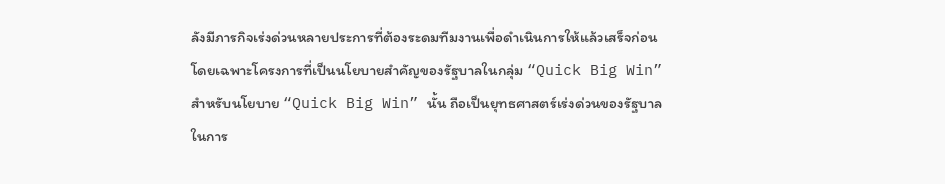ลังมีภารกิจเร่งด่วนหลายประการที่ต้องระดมทีมงานเพื่อดำเนินการให้แล้วเสร็จก่อน โดยเฉพาะโครงการที่เป็นนโยบายสำคัญของรัฐบาลในกลุ่ม “Quick Big Win”
สำหรับนโยบาย “Quick Big Win” นั้น ถือเป็นยุทธศาสตร์เร่งด่วนของรัฐบาลในการ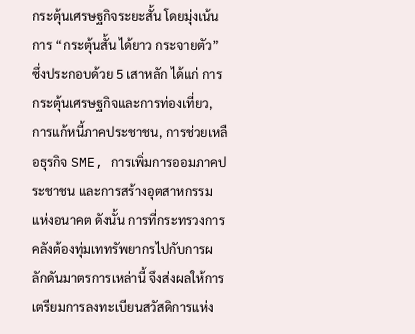กระตุ้นเศรษฐกิจระยะสั้น โดยมุ่งเน้นการ “กระตุ้นสั้น ได้ยาว กระจายตัว” ซึ่งประกอบด้วย 5 เสาหลัก ได้แก่ การกระตุ้นเศรษฐกิจและการท่องเที่ยว, การแก้หนี้ภาคประชาชน, การช่วยเหลือธุรกิจ SME, การเพิ่มการออมภาคประชาชน และการสร้างอุตสาหกรรมแห่งอนาคต ดังนั้น การที่กระทรวงการคลังต้องทุ่มเททรัพยากรไปกับการผลักดันมาตรการเหล่านี้ จึงส่งผลให้การเตรียมการลงทะเบียนสวัสดิการแห่ง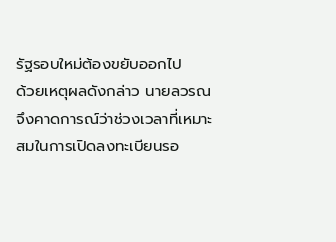รัฐรอบใหม่ต้องขยับออกไป
ด้วยเหตุผลดังกล่าว นายลวรณ จึงคาดการณ์ว่าช่วงเวลาที่เหมาะสมในการเปิดลงทะเบียนรอ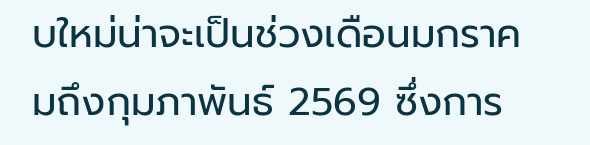บใหม่น่าจะเป็นช่วงเดือนมกราคมถึงกุมภาพันธ์ 2569 ซึ่งการ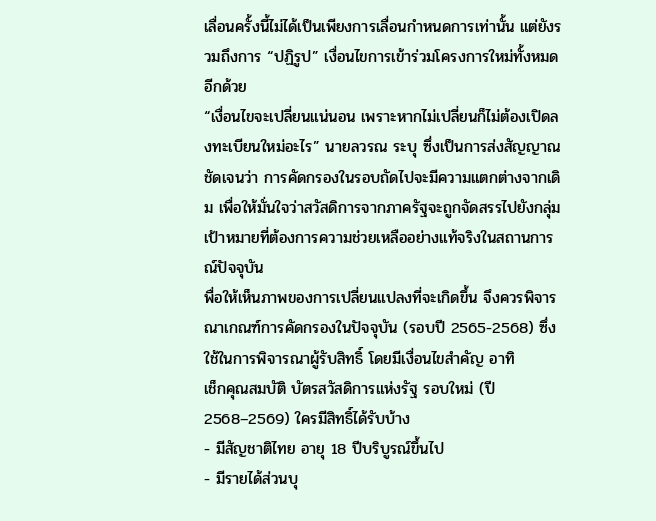เลื่อนครั้งนี้ไม่ได้เป็นเพียงการเลื่อนกำหนดการเท่านั้น แต่ยังรวมถึงการ “ปฏิรูป” เงื่อนไขการเข้าร่วมโครงการใหม่ทั้งหมดอีกด้วย
“เงื่อนไขจะเปลี่ยนแน่นอน เพราะหากไม่เปลี่ยนก็ไม่ต้องเปิดลงทะเบียนใหม่อะไร” นายลวรณ ระบุ ซึ่งเป็นการส่งสัญญาณชัดเจนว่า การคัดกรองในรอบถัดไปจะมีความแตกต่างจากเดิม เพื่อให้มั่นใจว่าสวัสดิการจากภาครัฐจะถูกจัดสรรไปยังกลุ่มเป้าหมายที่ต้องการความช่วยเหลืออย่างแท้จริงในสถานการณ์ปัจจุบัน
พื่อให้เห็นภาพของการเปลี่ยนแปลงที่จะเกิดขึ้น จึงควรพิจารณาเกณฑ์การคัดกรองในปัจจุบัน (รอบปี 2565-2568) ซึ่งใช้ในการพิจารณาผู้รับสิทธิ์ โดยมีเงื่อนไขสำคัญ อาทิ
เช็กคุณสมบัติ บัตรสวัสดิการแห่งรัฐ รอบใหม่ (ปี 2568–2569) ใครมีสิทธิ์ได้รับบ้าง
- มีสัญชาติไทย อายุ 18 ปีบริบูรณ์ขึ้นไป
- มีรายได้ส่วนบุ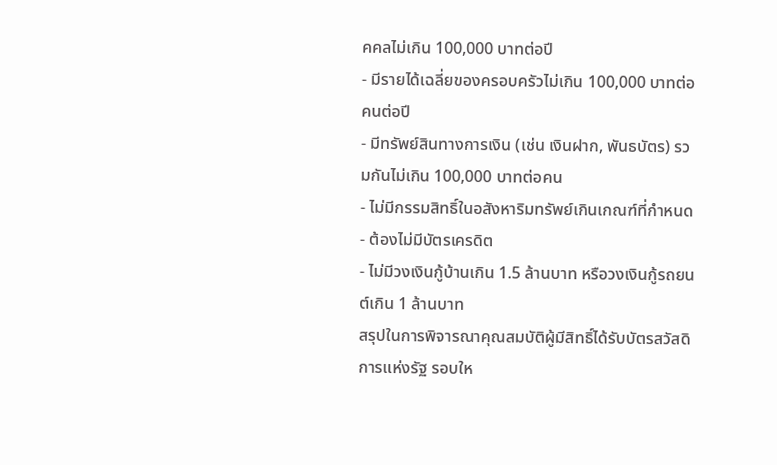คคลไม่เกิน 100,000 บาทต่อปี
- มีรายได้เฉลี่ยของครอบครัวไม่เกิน 100,000 บาทต่อคนต่อปี
- มีทรัพย์สินทางการเงิน (เช่น เงินฝาก, พันธบัตร) รวมกันไม่เกิน 100,000 บาทต่อคน
- ไม่มีกรรมสิทธิ์ในอสังหาริมทรัพย์เกินเกณฑ์ที่กำหนด
- ต้องไม่มีบัตรเครดิต
- ไม่มีวงเงินกู้บ้านเกิน 1.5 ล้านบาท หรือวงเงินกู้รถยนต์เกิน 1 ล้านบาท
สรุปในการพิจารณาคุณสมบัติผู้มีสิทธิ์ได้รับบัตรสวัสดิการแห่งรัฐ รอบให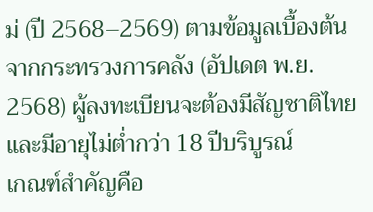ม่ (ปี 2568–2569) ตามข้อมูลเบื้องต้นจากกระทรวงการคลัง (อัปเดต พ.ย. 2568) ผู้ลงทะเบียนจะต้องมีสัญชาติไทย และมีอายุไม่ต่ำกว่า 18 ปีบริบูรณ์
เกณฑ์สำคัญคือ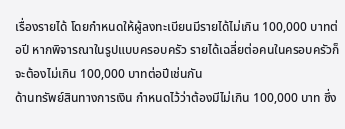เรื่องรายได้ โดยกำหนดให้ผู้ลงทะเบียนมีรายได้ไม่เกิน 100,000 บาทต่อปี หากพิจารณาในรูปแบบครอบครัว รายได้เฉลี่ยต่อคนในครอบครัวก็จะต้องไม่เกิน 100,000 บาทต่อปีเช่นกัน
ด้านทรัพย์สินทางการเงิน กำหนดไว้ว่าต้องมีไม่เกิน 100,000 บาท ซึ่ง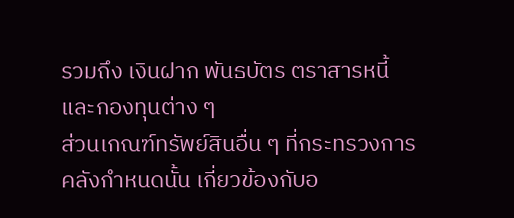รวมถึง เงินฝาก พันธบัตร ตราสารหนี้ และกองทุนต่าง ๆ
ส่วนเกณฑ์ทรัพย์สินอื่น ๆ ที่กระทรวงการคลังกำหนดนั้น เกี่ยวข้องกับอ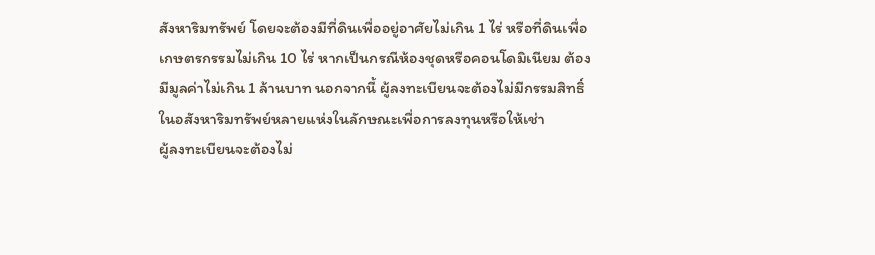สังหาริมทรัพย์ โดยจะต้องมีที่ดินเพื่ออยู่อาศัยไม่เกิน 1 ไร่ หรือที่ดินเพื่อเกษตรกรรมไม่เกิน 10 ไร่ หากเป็นกรณีห้องชุดหรือคอนโดมิเนียม ต้องมีมูลค่าไม่เกิน 1 ล้านบาท นอกจากนี้ ผู้ลงทะเบียนจะต้องไม่มีกรรมสิทธิ์ในอสังหาริมทรัพย์หลายแห่งในลักษณะเพื่อการลงทุนหรือให้เช่า
ผู้ลงทะเบียนจะต้องไม่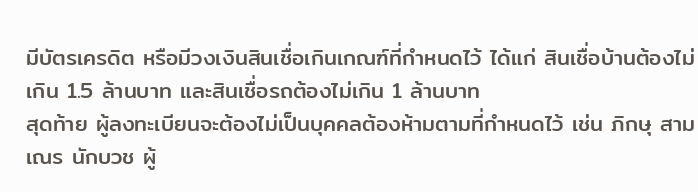มีบัตรเครดิต หรือมีวงเงินสินเชื่อเกินเกณฑ์ที่กำหนดไว้ ได้แก่ สินเชื่อบ้านต้องไม่เกิน 1.5 ล้านบาท และสินเชื่อรถต้องไม่เกิน 1 ล้านบาท
สุดท้าย ผู้ลงทะเบียนจะต้องไม่เป็นบุคคลต้องห้ามตามที่กำหนดไว้ เช่น ภิกษุ สามเณร นักบวช ผู้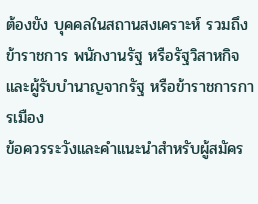ต้องขัง บุคคลในสถานสงเคราะห์ รวมถึงข้าราชการ พนักงานรัฐ หรือรัฐวิสาหกิจ และผู้รับบำนาญจากรัฐ หรือข้าราชการการเมือง
ข้อควรระวังและคำแนะนำสำหรับผู้สมัคร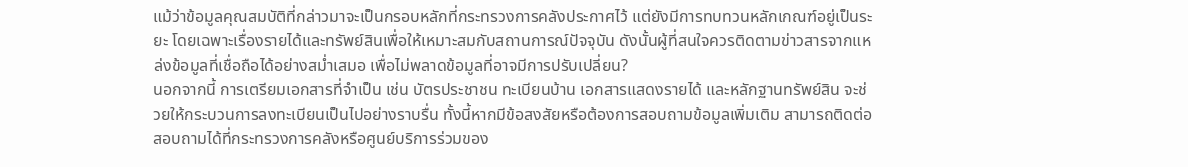แม้ว่าข้อมูลคุณสมบัติที่กล่าวมาจะเป็นกรอบหลักที่กระทรวงการคลังประกาศไว้ แต่ยังมีการทบทวนหลักเกณฑ์อยู่เป็นระยะ โดยเฉพาะเรื่องรายได้และทรัพย์สินเพื่อให้เหมาะสมกับสถานการณ์ปัจจุบัน ดังนั้นผู้ที่สนใจควรติดตามข่าวสารจากแหล่งข้อมูลที่เชื่อถือได้อย่างสม่ำเสมอ เพื่อไม่พลาดข้อมูลที่อาจมีการปรับเปลี่ยน?
นอกจากนี้ การเตรียมเอกสารที่จำเป็น เช่น บัตรประชาชน ทะเบียนบ้าน เอกสารแสดงรายได้ และหลักฐานทรัพย์สิน จะช่วยให้กระบวนการลงทะเบียนเป็นไปอย่างราบรื่น ทั้งนี้หากมีข้อสงสัยหรือต้องการสอบถามข้อมูลเพิ่มเติม สามารถติดต่อสอบถามได้ที่กระทรวงการคลังหรือศูนย์บริการร่วมของ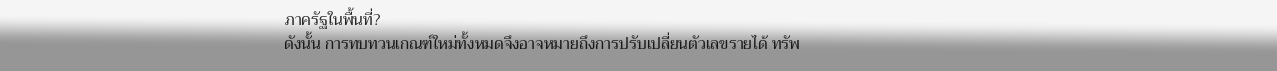ภาครัฐในพื้นที่?
ดังนั้น การทบทวนเกณฑ์ใหม่ทั้งหมดจึงอาจหมายถึงการปรับเปลี่ยนตัวเลขรายได้ ทรัพ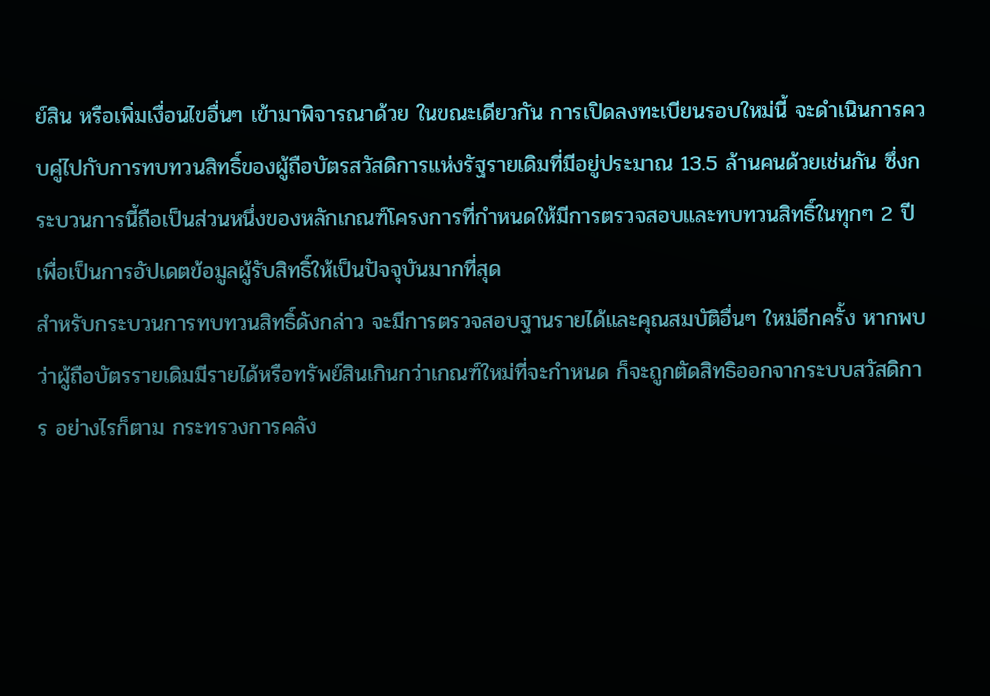ย์สิน หรือเพิ่มเงื่อนไขอื่นๆ เข้ามาพิจารณาด้วย ในขณะเดียวกัน การเปิดลงทะเบียนรอบใหม่นี้ จะดำเนินการควบคู่ไปกับการทบทวนสิทธิ์ของผู้ถือบัตรสวัสดิการแห่งรัฐรายเดิมที่มีอยู่ประมาณ 13.5 ล้านคนด้วยเช่นกัน ซึ่งกระบวนการนี้ถือเป็นส่วนหนึ่งของหลักเกณฑ์โครงการที่กำหนดให้มีการตรวจสอบและทบทวนสิทธิ์ในทุกๆ 2 ปี เพื่อเป็นการอัปเดตข้อมูลผู้รับสิทธิ์ให้เป็นปัจจุบันมากที่สุด
สำหรับกระบวนการทบทวนสิทธิ์ดังกล่าว จะมีการตรวจสอบฐานรายได้และคุณสมบัติอื่นๆ ใหม่อีกครั้ง หากพบว่าผู้ถือบัตรรายเดิมมีรายได้หรือทรัพย์สินเกินกว่าเกณฑ์ใหม่ที่จะกำหนด ก็จะถูกตัดสิทธิออกจากระบบสวัสดิการ อย่างไรก็ตาม กระทรวงการคลัง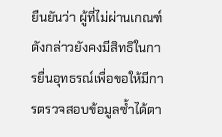ยืนยันว่า ผู้ที่ไม่ผ่านเกณฑ์ดังกล่าวยังคงมีสิทธิในการยื่นอุทธรณ์เพื่อขอให้มีการตรวจสอบข้อมูลซ้ำได้ตา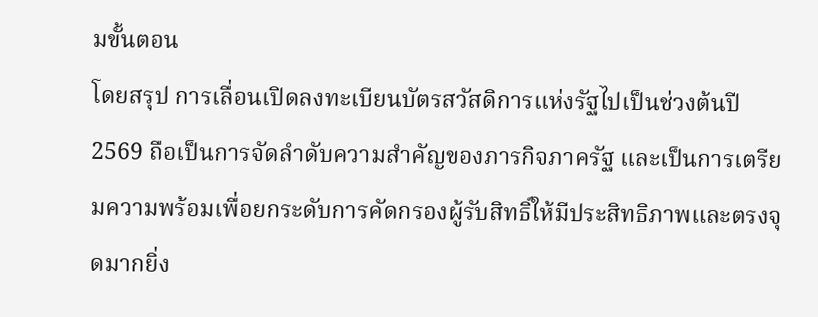มขั้นตอน
โดยสรุป การเลื่อนเปิดลงทะเบียนบัตรสวัสดิการแห่งรัฐไปเป็นช่วงต้นปี 2569 ถือเป็นการจัดลำดับความสำคัญของภารกิจภาครัฐ และเป็นการเตรียมความพร้อมเพื่อยกระดับการคัดกรองผู้รับสิทธิ์ให้มีประสิทธิภาพและตรงจุดมากยิ่ง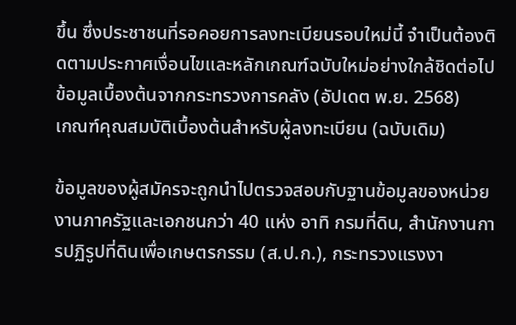ขึ้น ซึ่งประชาชนที่รอคอยการลงทะเบียนรอบใหม่นี้ จำเป็นต้องติดตามประกาศเงื่อนไขและหลักเกณฑ์ฉบับใหม่อย่างใกล้ชิดต่อไป
ข้อมูลเบื้องต้นจากกระทรวงการคลัง (อัปเดต พ.ย. 2568)
เกณฑ์คุณสมบัติเบื้องต้นสำหรับผู้ลงทะเบียน (ฉบับเดิม)

ข้อมูลของผู้สมัครจะถูกนำไปตรวจสอบกับฐานข้อมูลของหน่วยงานภาครัฐและเอกชนกว่า 40 แห่ง อาทิ กรมที่ดิน, สำนักงานการปฏิรูปที่ดินเพื่อเกษตรกรรม (ส.ป.ก.), กระทรวงแรงงา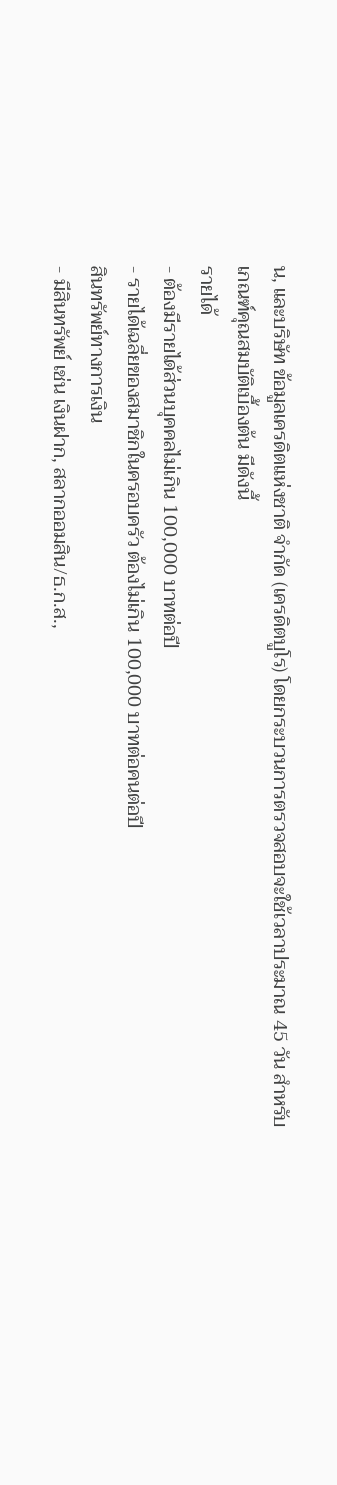น, และบริษัท ข้อมูลเครดิตแห่งชาติ จำกัด (เครดิตบูโร) โดยกระบวนการตรวจสอบจะใช้เวลาประมาณ 45 วัน สำหรับเกณฑ์คุณสมบัติเบื้องต้น มีดังนี้
รายได้
- ต้องมีรายได้ส่วนบุคคลไม่เกิน 100,000 บาทต่อปี
- รายได้เฉลี่ยของสมาชิกในครอบครัว ต้องไม่เกิน 100,000 บาทต่อคนต่อปี
สินทรัพย์ทางการเงิน
- มีสินทรัพย์ เช่น เงินฝาก, สลากออมสิน/ธ.ก.ส.,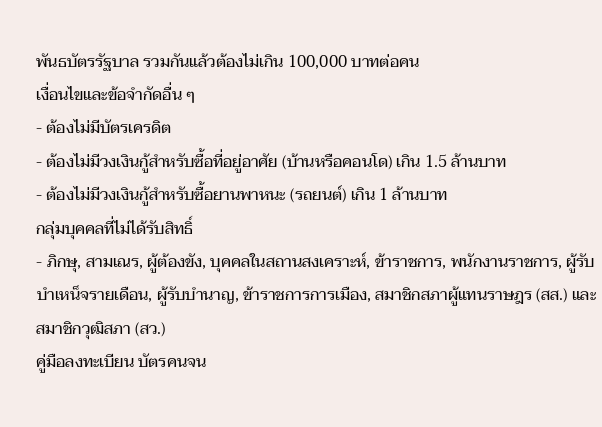พันธบัตรรัฐบาล รวมกันแล้วต้องไม่เกิน 100,000 บาทต่อคน
เงื่อนไขและข้อจำกัดอื่น ๆ
- ต้องไม่มีบัตรเครดิต
- ต้องไม่มีวงเงินกู้สำหรับซื้อที่อยู่อาศัย (บ้านหรือคอนโด) เกิน 1.5 ล้านบาท
- ต้องไม่มีวงเงินกู้สำหรับซื้อยานพาหนะ (รถยนต์) เกิน 1 ล้านบาท
กลุ่มบุคคลที่ไม่ได้รับสิทธิ์
- ภิกษุ, สามเณร, ผู้ต้องขัง, บุคคลในสถานสงเคราะห์, ข้าราชการ, พนักงานราชการ, ผู้รับบำเหน็จรายเดือน, ผู้รับบำนาญ, ข้าราชการการเมือง, สมาชิกสภาผู้แทนราษฎร (สส.) และสมาชิกวุฒิสภา (สว.)
คู่มือลงทะเบียน บัตรคนจน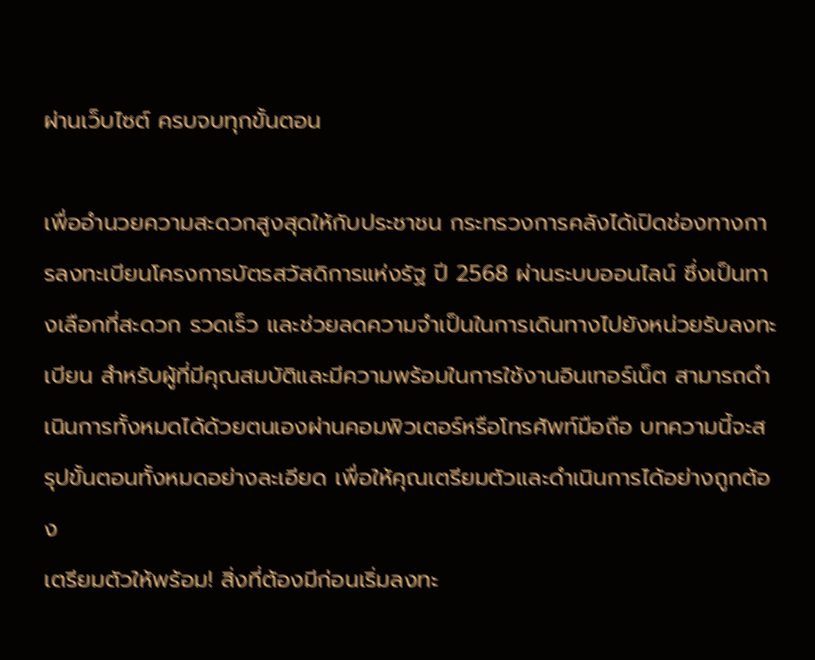ผ่านเว็บไซต์ ครบจบทุกขั้นตอน

เพื่ออำนวยความสะดวกสูงสุดให้กับประชาชน กระทรวงการคลังได้เปิดช่องทางการลงทะเบียนโครงการบัตรสวัสดิการแห่งรัฐ ปี 2568 ผ่านระบบออนไลน์ ซึ่งเป็นทางเลือกที่สะดวก รวดเร็ว และช่วยลดความจำเป็นในการเดินทางไปยังหน่วยรับลงทะเบียน สำหรับผู้ที่มีคุณสมบัติและมีความพร้อมในการใช้งานอินเทอร์เน็ต สามารถดำเนินการทั้งหมดได้ด้วยตนเองผ่านคอมพิวเตอร์หรือโทรศัพท์มือถือ บทความนี้จะสรุปขั้นตอนทั้งหมดอย่างละเอียด เพื่อให้คุณเตรียมตัวและดำเนินการได้อย่างถูกต้อง
เตรียมตัวให้พร้อม! สิ่งที่ต้องมีก่อนเริ่มลงทะ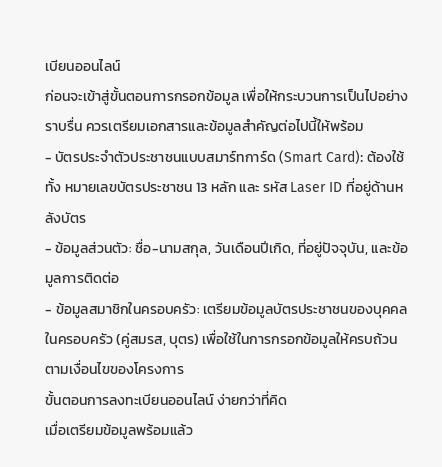เบียนออนไลน์
ก่อนจะเข้าสู่ขั้นตอนการกรอกข้อมูล เพื่อให้กระบวนการเป็นไปอย่างราบรื่น ควรเตรียมเอกสารและข้อมูลสำคัญต่อไปนี้ให้พร้อม
- บัตรประจำตัวประชาชนแบบสมาร์ทการ์ด (Smart Card): ต้องใช้ทั้ง หมายเลขบัตรประชาชน 13 หลัก และ รหัส Laser ID ที่อยู่ด้านหลังบัตร
- ข้อมูลส่วนตัว: ชื่อ-นามสกุล, วันเดือนปีเกิด, ที่อยู่ปัจจุบัน, และข้อมูลการติดต่อ
- ข้อมูลสมาชิกในครอบครัว: เตรียมข้อมูลบัตรประชาชนของบุคคลในครอบครัว (คู่สมรส, บุตร) เพื่อใช้ในการกรอกข้อมูลให้ครบถ้วนตามเงื่อนไขของโครงการ
ขั้นตอนการลงทะเบียนออนไลน์ ง่ายกว่าที่คิด
เมื่อเตรียมข้อมูลพร้อมแล้ว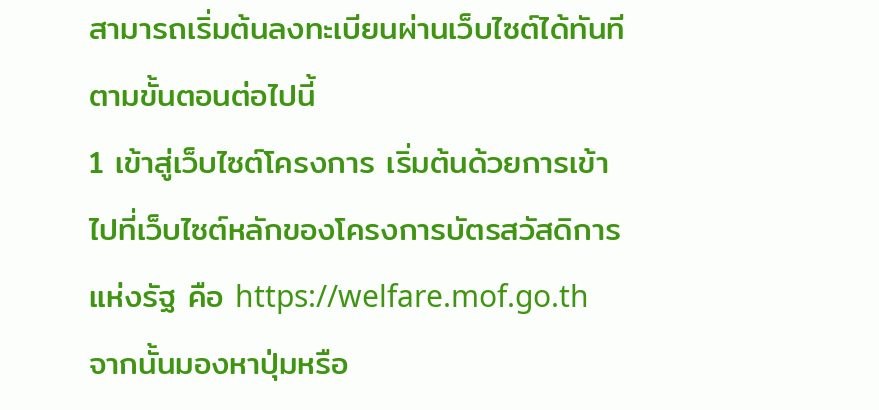สามารถเริ่มต้นลงทะเบียนผ่านเว็บไซต์ได้ทันทีตามขั้นตอนต่อไปนี้
1 เข้าสู่เว็บไซต์โครงการ เริ่มต้นด้วยการเข้าไปที่เว็บไซต์หลักของโครงการบัตรสวัสดิการแห่งรัฐ คือ https://welfare.mof.go.th จากนั้นมองหาปุ่มหรือ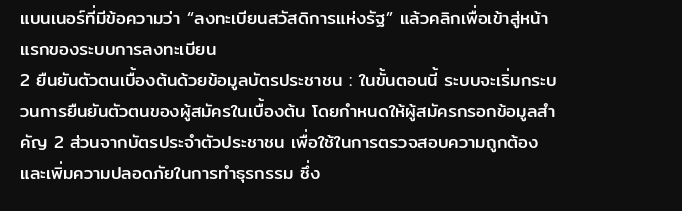แบนเนอร์ที่มีข้อความว่า “ลงทะเบียนสวัสดิการแห่งรัฐ” แล้วคลิกเพื่อเข้าสู่หน้าแรกของระบบการลงทะเบียน
2 ยืนยันตัวตนเบื้องต้นด้วยข้อมูลบัตรประชาชน : ในขั้นตอนนี้ ระบบจะเริ่มกระบวนการยืนยันตัวตนของผู้สมัครในเบื้องต้น โดยกำหนดให้ผู้สมัครกรอกข้อมูลสำคัญ 2 ส่วนจากบัตรประจำตัวประชาชน เพื่อใช้ในการตรวจสอบความถูกต้องและเพิ่มความปลอดภัยในการทำธุรกรรม ซึ่ง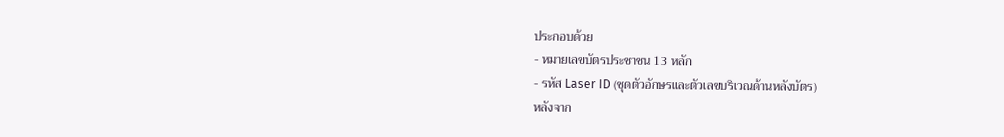ประกอบด้วย
- หมายเลขบัตรประชาชน 13 หลัก
- รหัส Laser ID (ชุดตัวอักษรและตัวเลขบริเวณด้านหลังบัตร)
หลังจาก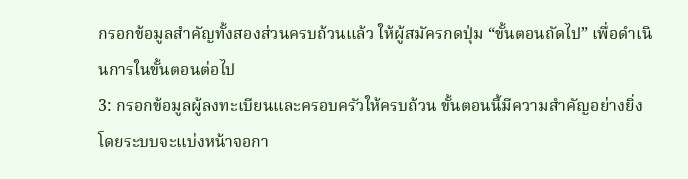กรอกข้อมูลสำคัญทั้งสองส่วนครบถ้วนแล้ว ให้ผู้สมัครกดปุ่ม “ขั้นตอนถัดไป” เพื่อดำเนินการในขั้นตอนต่อไป
3: กรอกข้อมูลผู้ลงทะเบียนและครอบครัวให้ครบถ้วน ขั้นตอนนี้มีความสำคัญอย่างยิ่ง โดยระบบจะแบ่งหน้าจอกา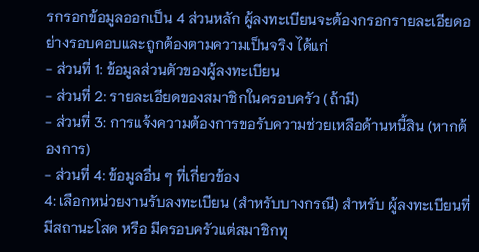รกรอกข้อมูลออกเป็น 4 ส่วนหลัก ผู้ลงทะเบียนจะต้องกรอกรายละเอียดอย่างรอบคอบและถูกต้องตามความเป็นจริง ได้แก่
- ส่วนที่ 1: ข้อมูลส่วนตัวของผู้ลงทะเบียน
- ส่วนที่ 2: รายละเอียดของสมาชิกในครอบครัว (ถ้ามี)
- ส่วนที่ 3: การแจ้งความต้องการขอรับความช่วยเหลือด้านหนี้สิน (หากต้องการ)
- ส่วนที่ 4: ข้อมูลอื่น ๆ ที่เกี่ยวข้อง
4: เลือกหน่วยงานรับลงทะเบียน (สำหรับบางกรณี) สำหรับ ผู้ลงทะเบียนที่มีสถานะโสด หรือ มีครอบครัวแต่สมาชิกทุ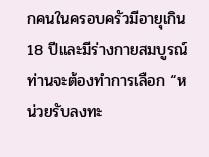กคนในครอบครัวมีอายุเกิน 18 ปีและมีร่างกายสมบูรณ์ ท่านจะต้องทำการเลือก “หน่วยรับลงทะ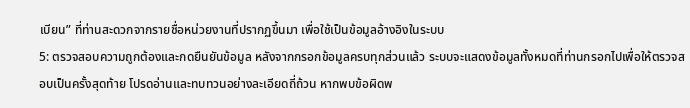เบียน” ที่ท่านสะดวกจากรายชื่อหน่วยงานที่ปรากฏขึ้นมา เพื่อใช้เป็นข้อมูลอ้างอิงในระบบ
5: ตรวจสอบความถูกต้องและกดยืนยันข้อมูล หลังจากกรอกข้อมูลครบทุกส่วนแล้ว ระบบจะแสดงข้อมูลทั้งหมดที่ท่านกรอกไปเพื่อให้ตรวจสอบเป็นครั้งสุดท้าย โปรดอ่านและทบทวนอย่างละเอียดถี่ถ้วน หากพบข้อผิดพ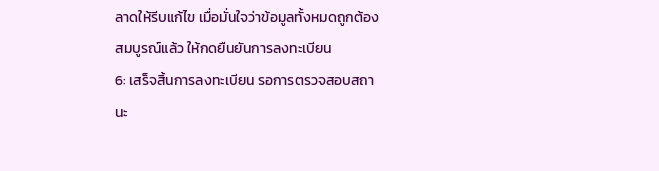ลาดให้รีบแก้ไข เมื่อมั่นใจว่าข้อมูลทั้งหมดถูกต้องสมบูรณ์แล้ว ให้กดยืนยันการลงทะเบียน
6: เสร็จสิ้นการลงทะเบียน รอการตรวจสอบสถานะ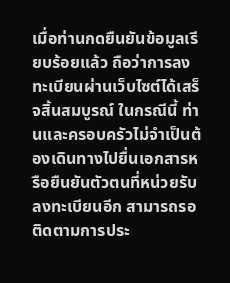เมื่อท่านกดยืนยันข้อมูลเรียบร้อยแล้ว ถือว่าการลงทะเบียนผ่านเว็บไซต์ได้เสร็จสิ้นสมบูรณ์ ในกรณีนี้ ท่านและครอบครัวไม่จำเป็นต้องเดินทางไปยื่นเอกสารหรือยืนยันตัวตนที่หน่วยรับลงทะเบียนอีก สามารถรอติดตามการประ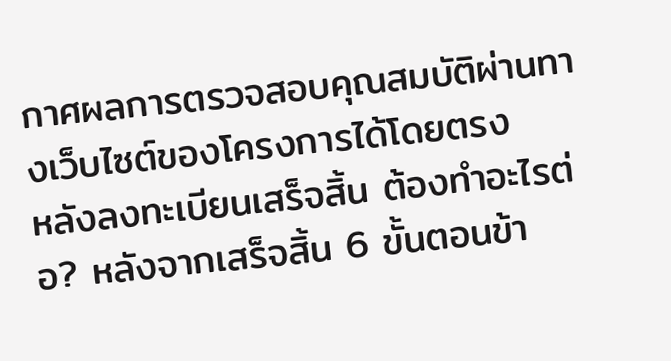กาศผลการตรวจสอบคุณสมบัติผ่านทางเว็บไซต์ของโครงการได้โดยตรง
หลังลงทะเบียนเสร็จสิ้น ต้องทำอะไรต่อ? หลังจากเสร็จสิ้น 6 ขั้นตอนข้า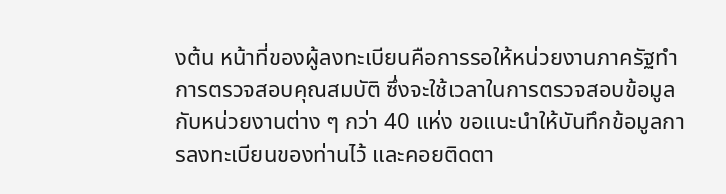งต้น หน้าที่ของผู้ลงทะเบียนคือการรอให้หน่วยงานภาครัฐทำการตรวจสอบคุณสมบัติ ซึ่งจะใช้เวลาในการตรวจสอบข้อมูลกับหน่วยงานต่าง ๆ กว่า 40 แห่ง ขอแนะนำให้บันทึกข้อมูลการลงทะเบียนของท่านไว้ และคอยติดตา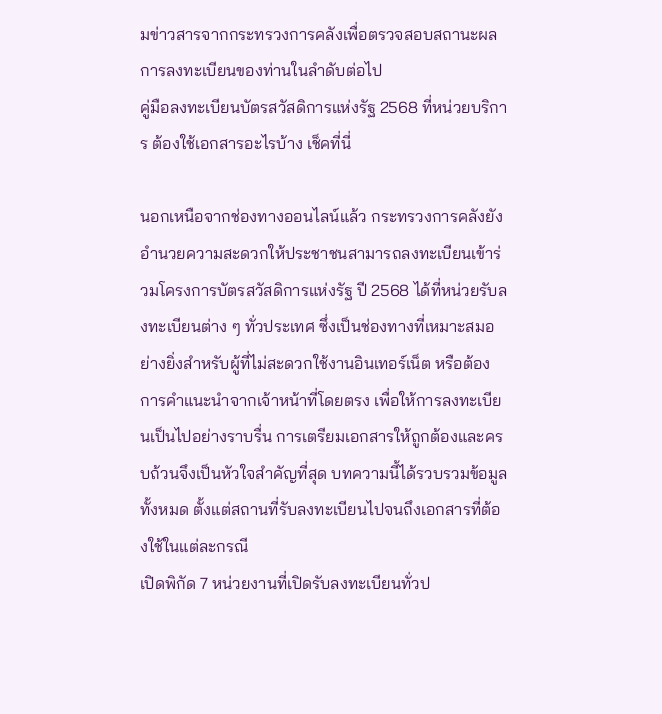มข่าวสารจากกระทรวงการคลังเพื่อตรวจสอบสถานะผลการลงทะเบียนของท่านในลำดับต่อไป
คู่มือลงทะเบียนบัตรสวัสดิการแห่งรัฐ 2568 ที่หน่วยบริการ ต้องใช้เอกสารอะไรบ้าง เช็คที่นี่

นอกเหนือจากช่องทางออนไลน์แล้ว กระทรวงการคลังยังอำนวยความสะดวกให้ประชาชนสามารถลงทะเบียนเข้าร่วมโครงการบัตรสวัสดิการแห่งรัฐ ปี 2568 ได้ที่หน่วยรับลงทะเบียนต่าง ๆ ทั่วประเทศ ซึ่งเป็นช่องทางที่เหมาะสมอย่างยิ่งสำหรับผู้ที่ไม่สะดวกใช้งานอินเทอร์เน็ต หรือต้องการคำแนะนำจากเจ้าหน้าที่โดยตรง เพื่อให้การลงทะเบียนเป็นไปอย่างราบรื่น การเตรียมเอกสารให้ถูกต้องและครบถ้วนจึงเป็นหัวใจสำคัญที่สุด บทความนี้ได้รวบรวมข้อมูลทั้งหมด ตั้งแต่สถานที่รับลงทะเบียนไปจนถึงเอกสารที่ต้องใช้ในแต่ละกรณี
เปิดพิกัด 7 หน่วยงานที่เปิดรับลงทะเบียนทั่วป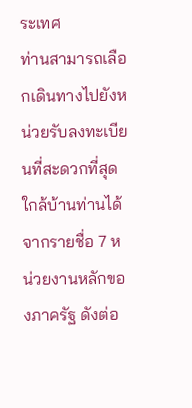ระเทศ
ท่านสามารถเลือกเดินทางไปยังหน่วยรับลงทะเบียนที่สะดวกที่สุดใกล้บ้านท่านได้ จากรายชื่อ 7 หน่วยงานหลักของภาครัฐ ดังต่อ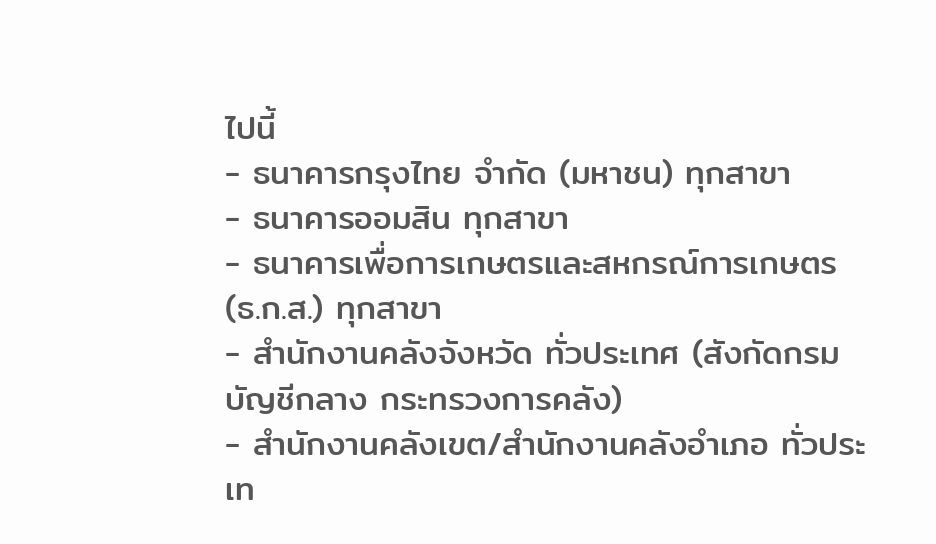ไปนี้
- ธนาคารกรุงไทย จำกัด (มหาชน) ทุกสาขา
- ธนาคารออมสิน ทุกสาขา
- ธนาคารเพื่อการเกษตรและสหกรณ์การเกษตร (ธ.ก.ส.) ทุกสาขา
- สำนักงานคลังจังหวัด ทั่วประเทศ (สังกัดกรมบัญชีกลาง กระทรวงการคลัง)
- สำนักงานคลังเขต/สำนักงานคลังอำเภอ ทั่วประเท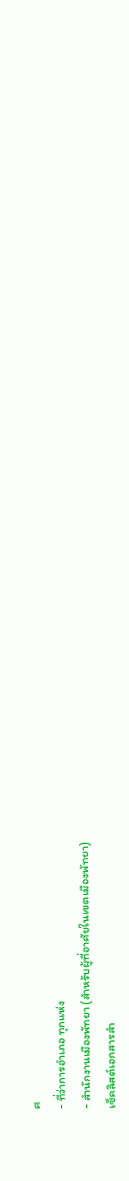ศ
- ที่ว่าการอำเภอ ทุกแห่ง
- สำนักงานเมืองพัทยา (สำหรับผู้ที่อาศัยในเขตเมืองพัทยา)
เช็คลิสต์เอกสารสำ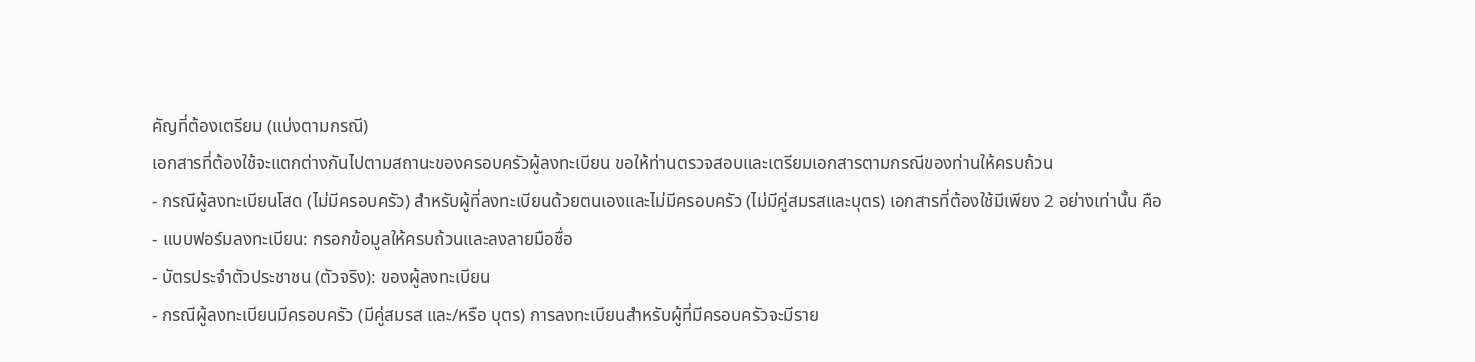คัญที่ต้องเตรียม (แบ่งตามกรณี)
เอกสารที่ต้องใช้จะแตกต่างกันไปตามสถานะของครอบครัวผู้ลงทะเบียน ขอให้ท่านตรวจสอบและเตรียมเอกสารตามกรณีของท่านให้ครบถ้วน
- กรณีผู้ลงทะเบียนโสด (ไม่มีครอบครัว) สำหรับผู้ที่ลงทะเบียนด้วยตนเองและไม่มีครอบครัว (ไม่มีคู่สมรสและบุตร) เอกสารที่ต้องใช้มีเพียง 2 อย่างเท่านั้น คือ
- แบบฟอร์มลงทะเบียน: กรอกข้อมูลให้ครบถ้วนและลงลายมือชื่อ
- บัตรประจำตัวประชาชน (ตัวจริง): ของผู้ลงทะเบียน
- กรณีผู้ลงทะเบียนมีครอบครัว (มีคู่สมรส และ/หรือ บุตร) การลงทะเบียนสำหรับผู้ที่มีครอบครัวจะมีราย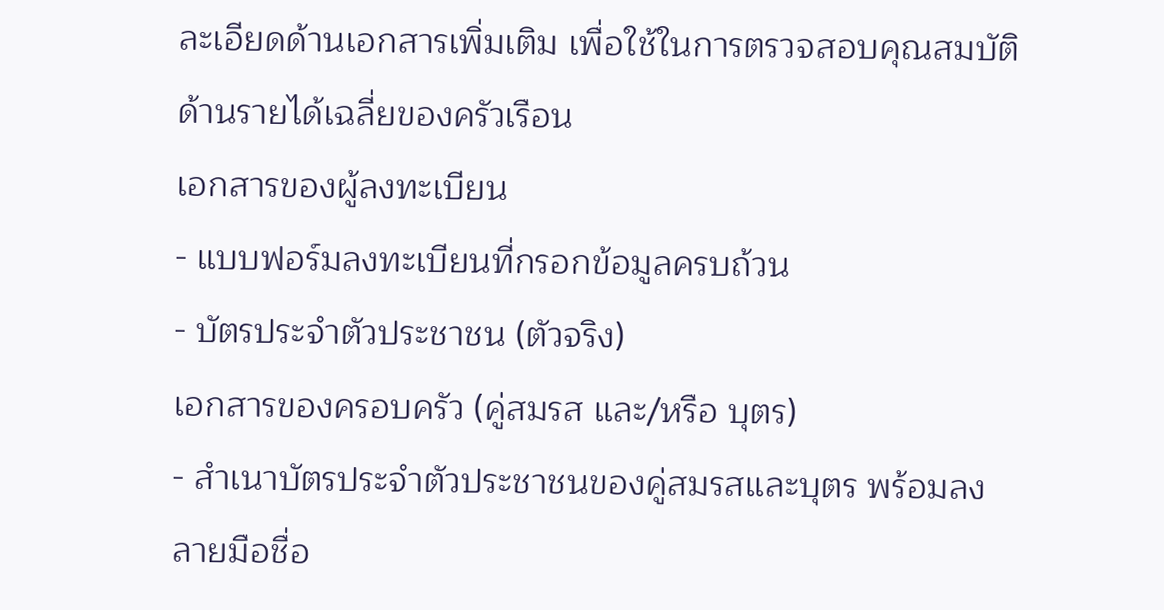ละเอียดด้านเอกสารเพิ่มเติม เพื่อใช้ในการตรวจสอบคุณสมบัติด้านรายได้เฉลี่ยของครัวเรือน
เอกสารของผู้ลงทะเบียน
- แบบฟอร์มลงทะเบียนที่กรอกข้อมูลครบถ้วน
- บัตรประจำตัวประชาชน (ตัวจริง)
เอกสารของครอบครัว (คู่สมรส และ/หรือ บุตร)
- สำเนาบัตรประจำตัวประชาชนของคู่สมรสและบุตร พร้อมลงลายมือชื่อ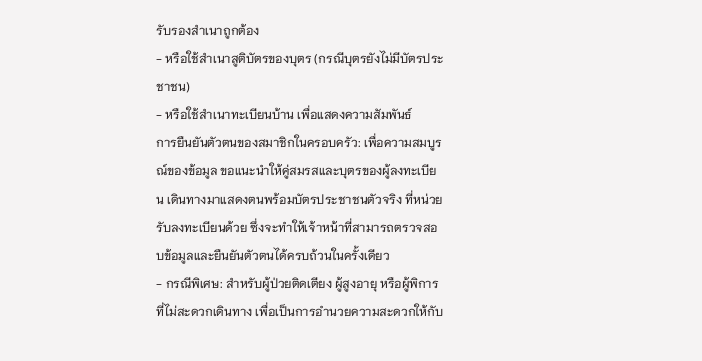รับรองสำเนาถูกต้อง
- หรือใช้สำเนาสูติบัตรของบุตร (กรณีบุตรยังไม่มีบัตรประชาชน)
- หรือใช้สำเนาทะเบียนบ้าน เพื่อแสดงความสัมพันธ์
การยืนยันตัวตนของสมาชิกในครอบครัว: เพื่อความสมบูรณ์ของข้อมูล ขอแนะนำให้คู่สมรสและบุตรของผู้ลงทะเบียน เดินทางมาแสดงตนพร้อมบัตรประชาชนตัวจริง ที่หน่วยรับลงทะเบียนด้วย ซึ่งจะทำให้เจ้าหน้าที่สามารถตรวจสอบข้อมูลและยืนยันตัวตนได้ครบถ้วนในครั้งเดียว
- กรณีพิเศษ: สำหรับผู้ป่วยติดเตียง ผู้สูงอายุ หรือผู้พิการที่ไม่สะดวกเดินทาง เพื่อเป็นการอำนวยความสะดวกให้กับ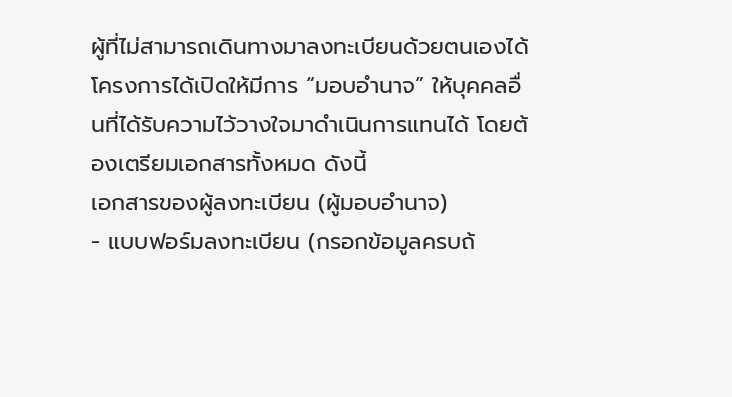ผู้ที่ไม่สามารถเดินทางมาลงทะเบียนด้วยตนเองได้ โครงการได้เปิดให้มีการ “มอบอำนาจ” ให้บุคคลอื่นที่ได้รับความไว้วางใจมาดำเนินการแทนได้ โดยต้องเตรียมเอกสารทั้งหมด ดังนี้
เอกสารของผู้ลงทะเบียน (ผู้มอบอำนาจ)
- แบบฟอร์มลงทะเบียน (กรอกข้อมูลครบถ้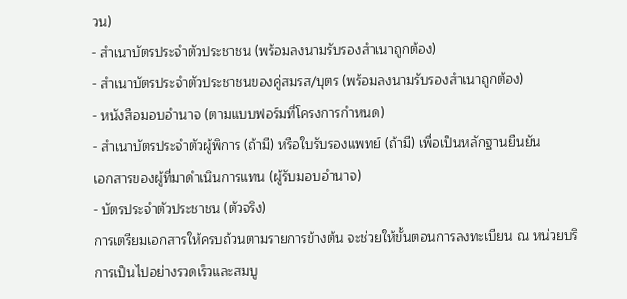วน)
- สำเนาบัตรประจำตัวประชาชน (พร้อมลงนามรับรองสำเนาถูกต้อง)
- สำเนาบัตรประจำตัวประชาชนของคู่สมรส/บุตร (พร้อมลงนามรับรองสำเนาถูกต้อง)
- หนังสือมอบอำนาจ (ตามแบบฟอร์มที่โครงการกำหนด)
- สำเนาบัตรประจำตัวผู้พิการ (ถ้ามี) หรือใบรับรองแพทย์ (ถ้ามี) เพื่อเป็นหลักฐานยืนยัน
เอกสารของผู้ที่มาดำเนินการแทน (ผู้รับมอบอำนาจ)
- บัตรประจำตัวประชาชน (ตัวจริง)
การเตรียมเอกสารให้ครบถ้วนตามรายการข้างต้น จะช่วยให้ขั้นตอนการลงทะเบียน ณ หน่วยบริการเป็นไปอย่างรวดเร็วและสมบู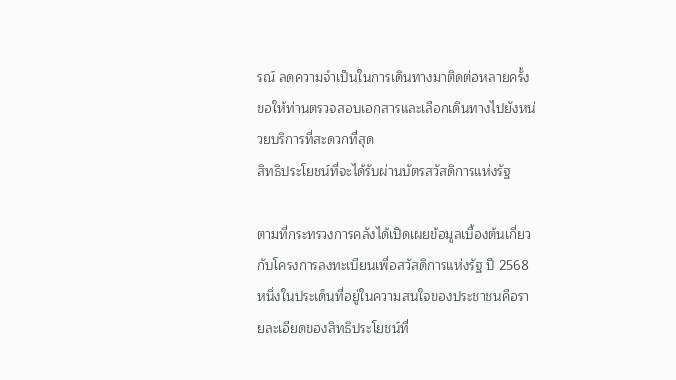รณ์ ลดความจำเป็นในการเดินทางมาติดต่อหลายครั้ง ขอให้ท่านตรวจสอบเอกสารและเลือกเดินทางไปยังหน่วยบริการที่สะดวกที่สุด
สิทธิประโยชน์ที่จะได้รับผ่านบัตรสวัสดิการแห่งรัฐ

ตามที่กระทรวงการคลังได้เปิดเผยข้อมูลเบื้องต้นเกี่ยวกับโครงการลงทะเบียนเพื่อสวัสดิการแห่งรัฐ ปี 2568 หนึ่งในประเด็นที่อยู่ในความสนใจของประชาชนคือรายละเอียดของสิทธิประโยชน์ที่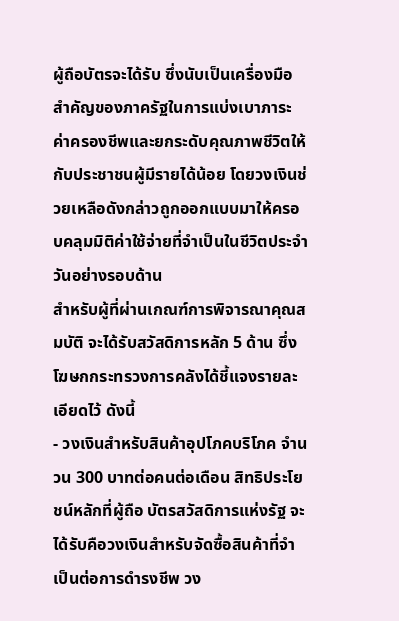ผู้ถือบัตรจะได้รับ ซึ่งนับเป็นเครื่องมือสำคัญของภาครัฐในการแบ่งเบาภาระค่าครองชีพและยกระดับคุณภาพชีวิตให้กับประชาชนผู้มีรายได้น้อย โดยวงเงินช่วยเหลือดังกล่าวถูกออกแบบมาให้ครอบคลุมมิติค่าใช้จ่ายที่จำเป็นในชีวิตประจำวันอย่างรอบด้าน
สำหรับผู้ที่ผ่านเกณฑ์การพิจารณาคุณสมบัติ จะได้รับสวัสดิการหลัก 5 ด้าน ซึ่งโฆษกกระทรวงการคลังได้ชี้แจงรายละเอียดไว้ ดังนี้
- วงเงินสำหรับสินค้าอุปโภคบริโภค จำนวน 300 บาทต่อคนต่อเดือน สิทธิประโยชน์หลักที่ผู้ถือ บัตรสวัสดิการแห่งรัฐ จะได้รับคือวงเงินสำหรับจัดซื้อสินค้าที่จำเป็นต่อการดำรงชีพ วง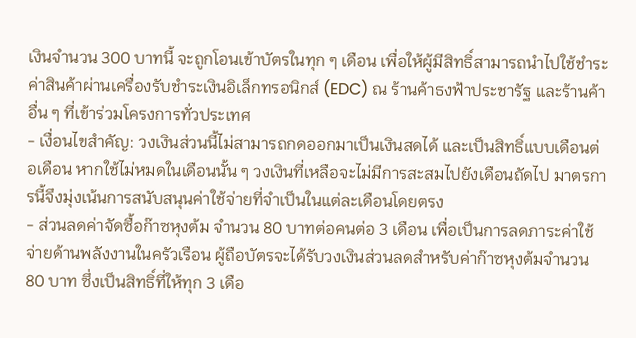เงินจำนวน 300 บาทนี้ จะถูกโอนเข้าบัตรในทุก ๆ เดือน เพื่อให้ผู้มีสิทธิ์สามารถนำไปใช้ชำระค่าสินค้าผ่านเครื่องรับชำระเงินอิเล็กทรอนิกส์ (EDC) ณ ร้านค้าธงฟ้าประชารัฐ และร้านค้าอื่น ๆ ที่เข้าร่วมโครงการทั่วประเทศ
- เงื่อนไขสำคัญ: วงเงินส่วนนี้ไม่สามารถกดออกมาเป็นเงินสดได้ และเป็นสิทธิ์แบบเดือนต่อเดือน หากใช้ไม่หมดในเดือนนั้น ๆ วงเงินที่เหลือจะไม่มีการสะสมไปยังเดือนถัดไป มาตรการนี้จึงมุ่งเน้นการสนับสนุนค่าใช้จ่ายที่จำเป็นในแต่ละเดือนโดยตรง
- ส่วนลดค่าจัดซื้อก๊าซหุงต้ม จำนวน 80 บาทต่อคนต่อ 3 เดือน เพื่อเป็นการลดภาระค่าใช้จ่ายด้านพลังงานในครัวเรือน ผู้ถือบัตรจะได้รับวงเงินส่วนลดสำหรับค่าก๊าซหุงต้มจำนวน 80 บาท ซึ่งเป็นสิทธิ์ที่ให้ทุก 3 เดือ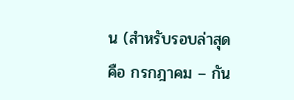น (สำหรับรอบล่าสุดคือ กรกฎาคม – กัน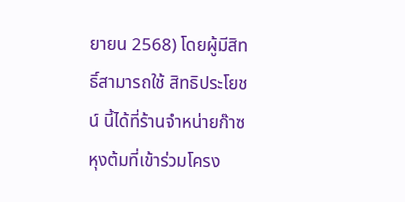ยายน 2568) โดยผู้มีสิทธิ์สามารถใช้ สิทธิประโยชน์ นี้ได้ที่ร้านจำหน่ายก๊าซหุงต้มที่เข้าร่วมโครง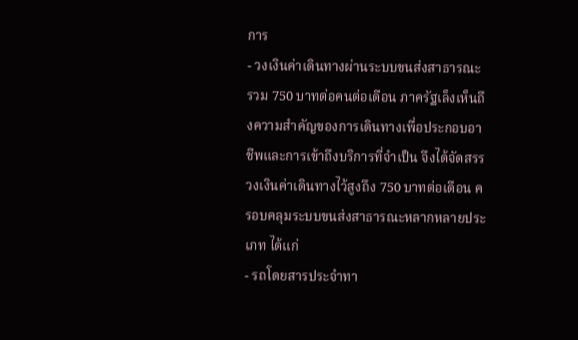การ
- วงเงินค่าเดินทางผ่านระบบขนส่งสาธารณะ รวม 750 บาทต่อคนต่อเดือน ภาครัฐเล็งเห็นถึงความสำคัญของการเดินทางเพื่อประกอบอาชีพและการเข้าถึงบริการที่จำเป็น จึงได้จัดสรรวงเงินค่าเดินทางไว้สูงถึง 750 บาทต่อเดือน ครอบคลุมระบบขนส่งสาธารณะหลากหลายประเภท ได้แก่
- รถโดยสารประจำทา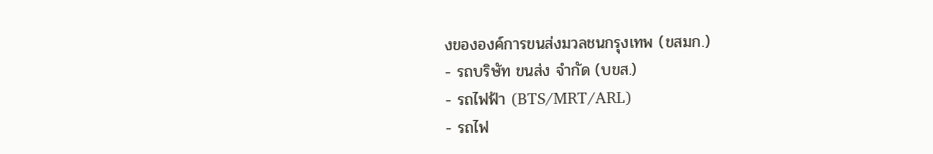งขององค์การขนส่งมวลชนกรุงเทพ (ขสมก.)
- รถบริษัท ขนส่ง จำกัด (บขส.)
- รถไฟฟ้า (BTS/MRT/ARL)
- รถไฟ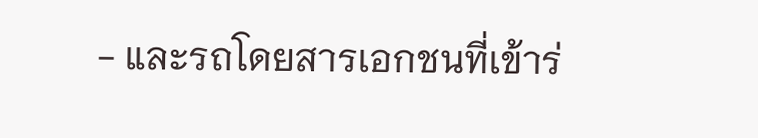- และรถโดยสารเอกชนที่เข้าร่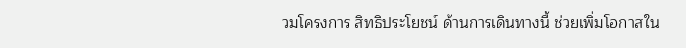วมโครงการ สิทธิประโยชน์ ด้านการเดินทางนี้ ช่วยเพิ่มโอกาสใน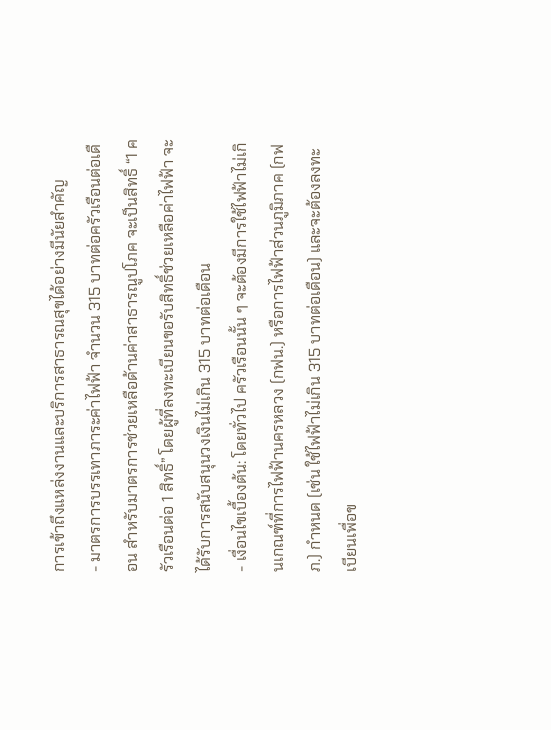การเข้าถึงแหล่งงานและบริการสาธารณสุขได้อย่างมีนัยสำคัญ
- มาตรการบรรเทาภาระค่าไฟฟ้า จำนวน 315 บาทต่อครัวเรือนต่อเดือน สำหรับมาตรการช่วยเหลือด้านค่าสาธารณูปโภค จะเป็นสิทธิ์ “1 ครัวเรือนต่อ 1 สิทธิ์” โดยผู้ที่ลงทะเบียนขอรับสิทธิ์ช่วยเหลือค่าไฟฟ้า จะได้รับการสนับสนุนวงเงินไม่เกิน 315 บาทต่อเดือน
- เงื่อนไขเบื้องต้น: โดยทั่วไป ครัวเรือนนั้น ๆ จะต้องมีการใช้ไฟฟ้าไม่เกินเกณฑ์ที่การไฟฟ้านครหลวง (กฟน.) หรือการไฟฟ้าส่วนภูมิภาค (กฟภ.) กำหนด (เช่น ใช้ไฟฟ้าไม่เกิน 315 บาทต่อเดือน) และจะต้องลงทะเบียนเพื่อข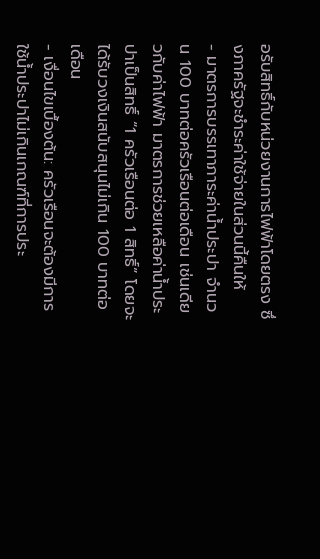อรับสิทธิ์กับหน่วยงานการไฟฟ้าโดยตรง ซึ่งภาครัฐจะชำระค่าใช้จ่ายในส่วนนี้คืนให้
- มาตรการบรรเทาภาระค่าน้ำประปา จำนวน 100 บาทต่อครัวเรือนต่อเดือน เช่นเดียวกับค่าไฟฟ้า มาตรการช่วยเหลือค่าน้ำประปาเป็นสิทธิ์ “1 ครัวเรือนต่อ 1 สิทธิ์” โดยจะได้รับวงเงินสนับสนุนไม่เกิน 100 บาทต่อเดือน
- เงื่อนไขเบื้องต้น: ครัวเรือนจะต้องมีการใช้น้ำประปาไม่เกินเกณฑ์ที่การประ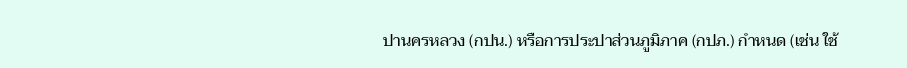ปานครหลวง (กปน.) หรือการประปาส่วนภูมิภาค (กปภ.) กำหนด (เช่น ใช้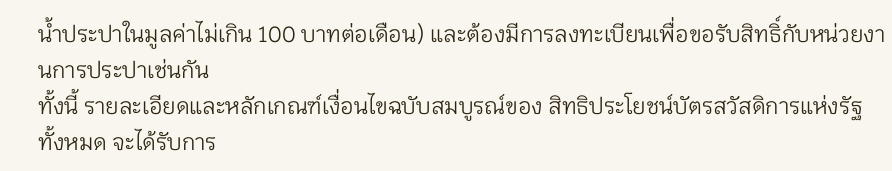น้ำประปาในมูลค่าไม่เกิน 100 บาทต่อเดือน) และต้องมีการลงทะเบียนเพื่อขอรับสิทธิ์กับหน่วยงานการประปาเช่นกัน
ทั้งนี้ รายละเอียดและหลักเกณฑ์เงื่อนไขฉบับสมบูรณ์ของ สิทธิประโยชน์บัตรสวัสดิการแห่งรัฐ ทั้งหมด จะได้รับการ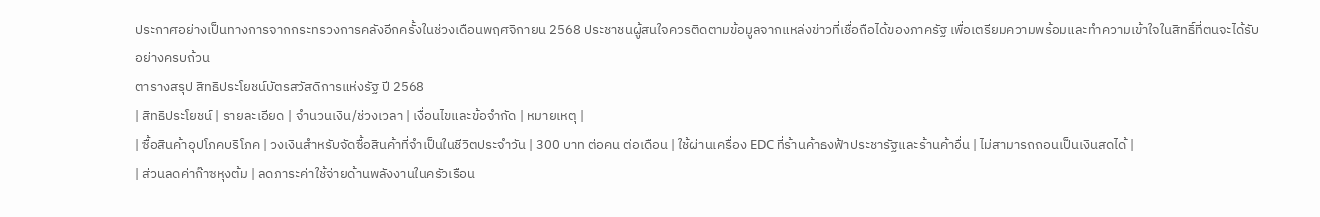ประกาศอย่างเป็นทางการจากกระทรวงการคลังอีกครั้งในช่วงเดือนพฤศจิกายน 2568 ประชาชนผู้สนใจควรติดตามข้อมูลจากแหล่งข่าวที่เชื่อถือได้ของภาครัฐ เพื่อเตรียมความพร้อมและทำความเข้าใจในสิทธิ์ที่ตนจะได้รับอย่างครบถ้วน
ตารางสรุป สิทธิประโยชน์บัตรสวัสดิการแห่งรัฐ ปี 2568
| สิทธิประโยชน์ | รายละเอียด | จำนวนเงิน/ช่วงเวลา | เงื่อนไขและข้อจำกัด | หมายเหตุ |
| ซื้อสินค้าอุปโภคบริโภค | วงเงินสำหรับจัดซื้อสินค้าที่จำเป็นในชีวิตประจำวัน | 300 บาท ต่อคน ต่อเดือน | ใช้ผ่านเครื่อง EDC ที่ร้านค้าธงฟ้าประชารัฐและร้านค้าอื่น | ไม่สามารถถอนเป็นเงินสดได้ |
| ส่วนลดค่าก๊าซหุงต้ม | ลดภาระค่าใช้จ่ายด้านพลังงานในครัวเรือน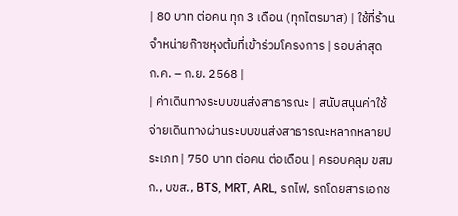| 80 บาท ต่อคน ทุก 3 เดือน (ทุกไตรมาส) | ใช้ที่ร้านจำหน่ายก๊าซหุงต้มที่เข้าร่วมโครงการ | รอบล่าสุด ก.ค. – ก.ย. 2568 |
| ค่าเดินทางระบบขนส่งสาธารณะ | สนับสนุนค่าใช้จ่ายเดินทางผ่านระบบขนส่งสาธารณะหลากหลายประเภท | 750 บาท ต่อคน ต่อเดือน | ครอบคลุม ขสมก., บขส., BTS, MRT, ARL, รถไฟ, รถโดยสารเอกช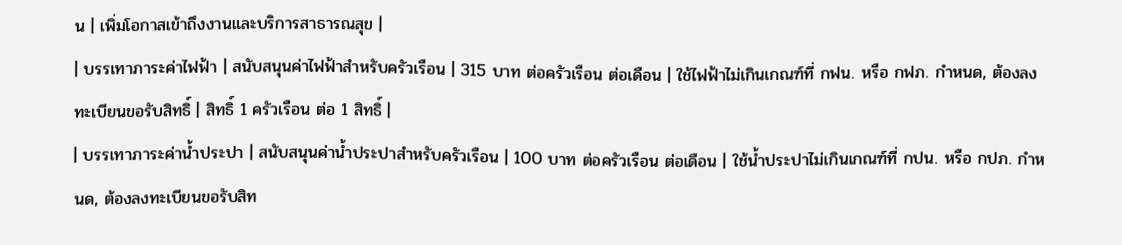น | เพิ่มโอกาสเข้าถึงงานและบริการสาธารณสุข |
| บรรเทาภาระค่าไฟฟ้า | สนับสนุนค่าไฟฟ้าสำหรับครัวเรือน | 315 บาท ต่อครัวเรือน ต่อเดือน | ใช้ไฟฟ้าไม่เกินเกณฑ์ที่ กฟน. หรือ กฟภ. กำหนด, ต้องลงทะเบียนขอรับสิทธิ์ | สิทธิ์ 1 ครัวเรือน ต่อ 1 สิทธิ์ |
| บรรเทาภาระค่าน้ำประปา | สนับสนุนค่าน้ำประปาสำหรับครัวเรือน | 100 บาท ต่อครัวเรือน ต่อเดือน | ใช้น้ำประปาไม่เกินเกณฑ์ที่ กปน. หรือ กปภ. กำหนด, ต้องลงทะเบียนขอรับสิท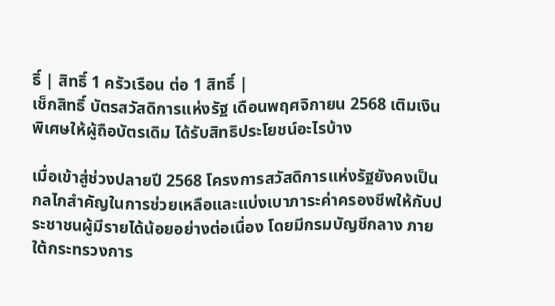ธิ์ | สิทธิ์ 1 ครัวเรือน ต่อ 1 สิทธิ์ |
เช็กสิทธิ์ บัตรสวัสดิการแห่งรัฐ เดือนพฤศจิกายน 2568 เติมเงินพิเศษให้ผู้ถือบัตรเดิม ได้รับสิทธิประโยชน์อะไรบ้าง

เมื่อเข้าสู่ช่วงปลายปี 2568 โครงการสวัสดิการแห่งรัฐยังคงเป็นกลไกสำคัญในการช่วยเหลือและแบ่งเบาภาระค่าครองชีพให้กับประชาชนผู้มีรายได้น้อยอย่างต่อเนื่อง โดยมีกรมบัญชีกลาง ภายใต้กระทรวงการ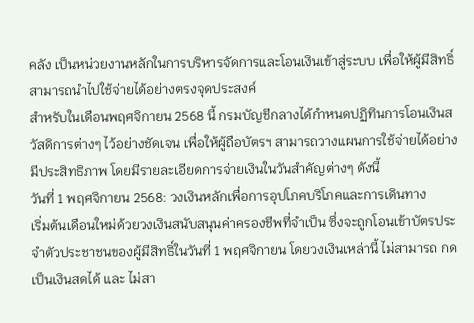คลัง เป็นหน่วยงานหลักในการบริหารจัดการและโอนเงินเข้าสู่ระบบ เพื่อให้ผู้มีสิทธิ์สามารถนำไปใช้จ่ายได้อย่างตรงจุดประสงค์
สำหรับในเดือนพฤศจิกายน 2568 นี้ กรมบัญชีกลางได้กำหนดปฏิทินการโอนเงินสวัสดิการต่างๆ ไว้อย่างชัดเจน เพื่อให้ผู้ถือบัตรฯ สามารถวางแผนการใช้จ่ายได้อย่างมีประสิทธิภาพ โดยมีรายละเอียดการจ่ายเงินในวันสำคัญต่างๆ ดังนี้
วันที่ 1 พฤศจิกายน 2568: วงเงินหลักเพื่อการอุปโภคบริโภคและการเดินทาง
เริ่มต้นเดือนใหม่ด้วยวงเงินสนับสนุนค่าครองชีพที่จำเป็น ซึ่งจะถูกโอนเข้าบัตรประจำตัวประชาชนของผู้มีสิทธิ์ในวันที่ 1 พฤศจิกายน โดยวงเงินเหล่านี้ ไม่สามารถ กดเป็นเงินสดได้ และ ไม่สา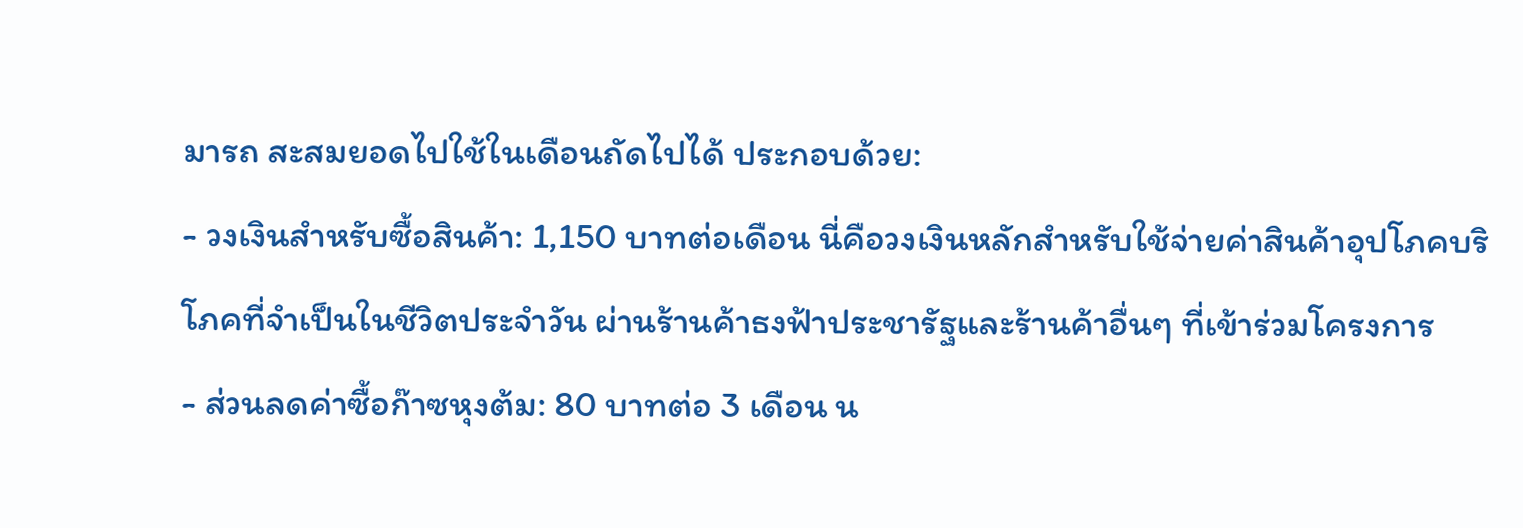มารถ สะสมยอดไปใช้ในเดือนถัดไปได้ ประกอบด้วย:
- วงเงินสำหรับซื้อสินค้า: 1,150 บาทต่อเดือน นี่คือวงเงินหลักสำหรับใช้จ่ายค่าสินค้าอุปโภคบริโภคที่จำเป็นในชีวิตประจำวัน ผ่านร้านค้าธงฟ้าประชารัฐและร้านค้าอื่นๆ ที่เข้าร่วมโครงการ
- ส่วนลดค่าซื้อก๊าซหุงต้ม: 80 บาทต่อ 3 เดือน น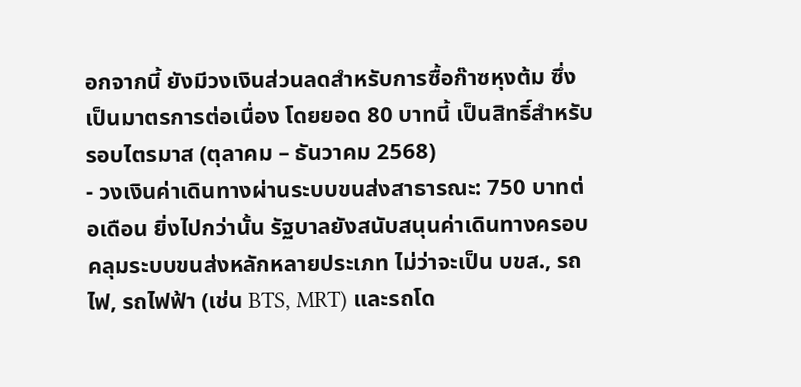อกจากนี้ ยังมีวงเงินส่วนลดสำหรับการซื้อก๊าซหุงต้ม ซึ่งเป็นมาตรการต่อเนื่อง โดยยอด 80 บาทนี้ เป็นสิทธิ์สำหรับรอบไตรมาส (ตุลาคม – ธันวาคม 2568)
- วงเงินค่าเดินทางผ่านระบบขนส่งสาธารณะ: 750 บาทต่อเดือน ยิ่งไปกว่านั้น รัฐบาลยังสนับสนุนค่าเดินทางครอบคลุมระบบขนส่งหลักหลายประเภท ไม่ว่าจะเป็น บขส., รถไฟ, รถไฟฟ้า (เช่น BTS, MRT) และรถโด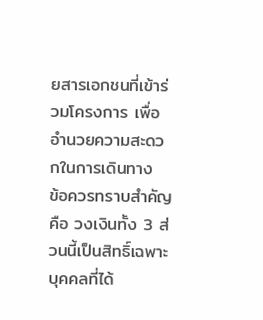ยสารเอกชนที่เข้าร่วมโครงการ เพื่ออำนวยความสะดวกในการเดินทาง
ข้อควรทราบสำคัญคือ วงเงินทั้ง 3 ส่วนนี้เป็นสิทธิ์เฉพาะบุคคลที่ได้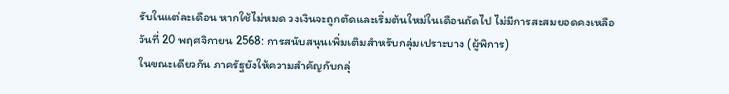รับในแต่ละเดือน หากใช้ไม่หมด วงเงินจะถูกตัดและเริ่มต้นใหม่ในเดือนถัดไป ไม่มีการสะสมยอดคงเหลือ
วันที่ 20 พฤศจิกายน 2568: การสนับสนุนเพิ่มเติมสำหรับกลุ่มเปราะบาง (ผู้พิการ)
ในขณะเดียวกัน ภาครัฐยังให้ความสำคัญกับกลุ่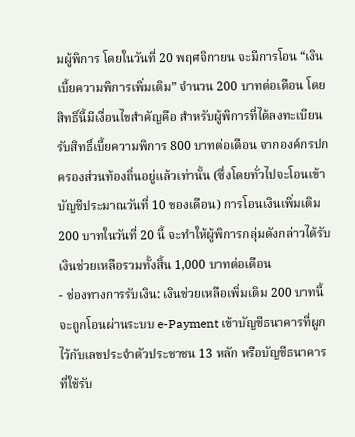มผู้พิการ โดยในวันที่ 20 พฤศจิกายน จะมีการโอน “เงินเบี้ยความพิการเพิ่มเติม” จำนวน 200 บาทต่อเดือน โดย สิทธิ์นี้มีเงื่อนไขสำคัญคือ สำหรับผู้พิการที่ได้ลงทะเบียนรับสิทธิ์เบี้ยความพิการ 800 บาทต่อเดือน จากองค์กรปกครองส่วนท้องถิ่นอยู่แล้วเท่านั้น (ซึ่งโดยทั่วไปจะโอนเข้าบัญชีประมาณวันที่ 10 ของเดือน) การโอนเงินเพิ่มเติม 200 บาทในวันที่ 20 นี้ จะทำให้ผู้พิการกลุ่มดังกล่าวได้รับเงินช่วยเหลือรวมทั้งสิ้น 1,000 บาทต่อเดือน
- ช่องทางการรับเงิน: เงินช่วยเหลือเพิ่มเติม 200 บาทนี้ จะถูกโอนผ่านระบบ e-Payment เข้าบัญชีธนาคารที่ผูกไว้กับเลขประจำตัวประชาชน 13 หลัก หรือบัญชีธนาคารที่ใช้รับ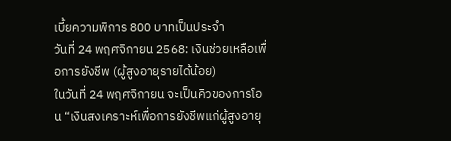เบี้ยความพิการ 800 บาทเป็นประจำ
วันที่ 24 พฤศจิกายน 2568: เงินช่วยเหลือเพื่อการยังชีพ (ผู้สูงอายุรายได้น้อย)
ในวันที่ 24 พฤศจิกายน จะเป็นคิวของการโอน “เงินสงเคราะห์เพื่อการยังชีพแก่ผู้สูงอายุ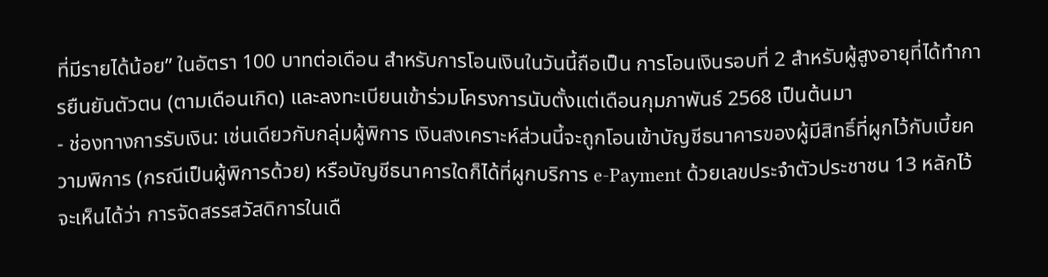ที่มีรายได้น้อย” ในอัตรา 100 บาทต่อเดือน สำหรับการโอนเงินในวันนี้ถือเป็น การโอนเงินรอบที่ 2 สำหรับผู้สูงอายุที่ได้ทำการยืนยันตัวตน (ตามเดือนเกิด) และลงทะเบียนเข้าร่วมโครงการนับตั้งแต่เดือนกุมภาพันธ์ 2568 เป็นต้นมา
- ช่องทางการรับเงิน: เช่นเดียวกับกลุ่มผู้พิการ เงินสงเคราะห์ส่วนนี้จะถูกโอนเข้าบัญชีธนาคารของผู้มีสิทธิ์ที่ผูกไว้กับเบี้ยความพิการ (กรณีเป็นผู้พิการด้วย) หรือบัญชีธนาคารใดก็ได้ที่ผูกบริการ e-Payment ด้วยเลขประจำตัวประชาชน 13 หลักไว้
จะเห็นได้ว่า การจัดสรรสวัสดิการในเดื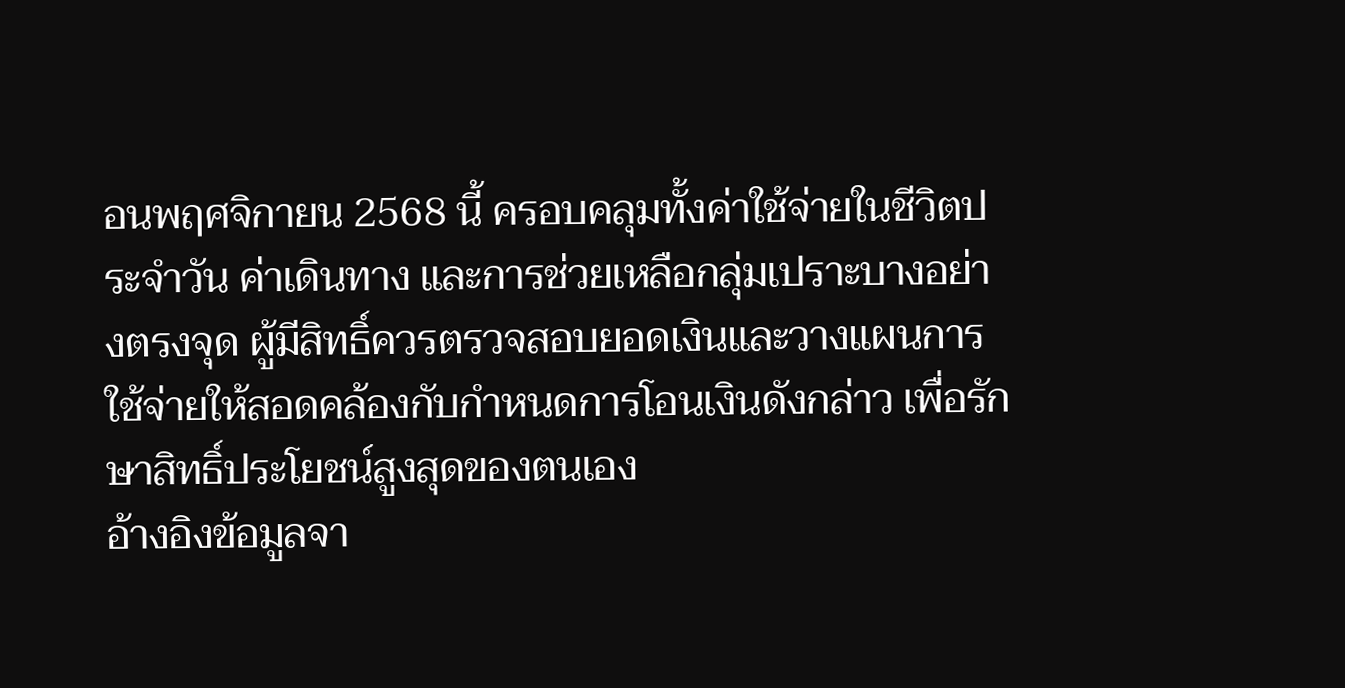อนพฤศจิกายน 2568 นี้ ครอบคลุมทั้งค่าใช้จ่ายในชีวิตประจำวัน ค่าเดินทาง และการช่วยเหลือกลุ่มเปราะบางอย่างตรงจุด ผู้มีสิทธิ์ควรตรวจสอบยอดเงินและวางแผนการใช้จ่ายให้สอดคล้องกับกำหนดการโอนเงินดังกล่าว เพื่อรักษาสิทธิ์ประโยชน์สูงสุดของตนเอง
อ้างอิงข้อมูลจา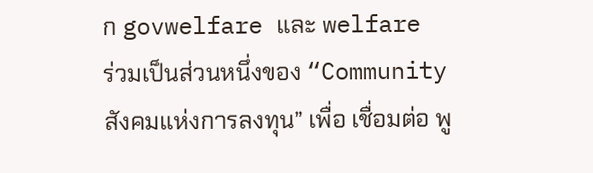ก govwelfare และ welfare
ร่วมเป็นส่วนหนึ่งของ “Community สังคมแห่งการลงทุน” เพื่อ เชื่อมต่อ พู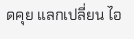ดคุย แลกเปลี่ยน ไอ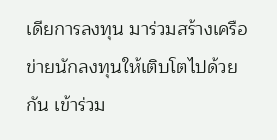เดียการลงทุน มาร่วมสร้างเครือข่ายนักลงทุนให้เติบโตไปด้วยกัน เข้าร่วม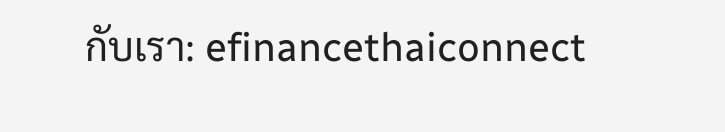กับเรา: efinancethaiconnect